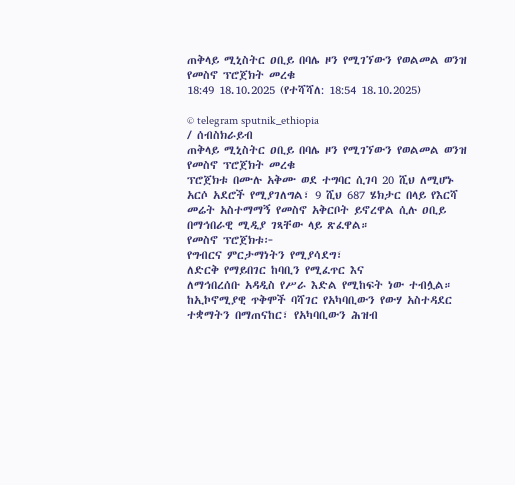ጠቅላይ ሚኒስትር ዐቢይ በባሌ ዞን የሚገኘውን የወልመል ወንዝ የመስኖ ፕሮጀክት መረቁ
18:49 18.10.2025 (የተሻሻለ: 18:54 18.10.2025)

© telegram sputnik_ethiopia
/ ሰብስክራይብ
ጠቅላይ ሚኒስትር ዐቢይ በባሌ ዞን የሚገኘውን የወልመል ወንዝ የመስኖ ፕሮጀክት መረቁ
ፕሮጀክቱ በሙሉ አቅሙ ወደ ተግባር ሲገባ 20 ሺህ ለሚሆኑ አርሶ አደሮች የሚያገለግል፣ 9 ሺህ 687 ሄክታር በላይ የእርሻ መሬት አስተማማኝ የመስኖ አቅርቦት ይኖረዋል ሲሉ ዐቢይ በማኅበራዊ ሚዲያ ገጻቸው ላይ ጽፈዋል።
የመስኖ ፕሮጀክቱ፦
የግብርና ምርታማነትን የሚያሳደግ፣
ለድርቅ የማይበገር ከባቢን የሚፈጥር እና
ለማኅበረሰቡ አዳዲስ የሥራ እድል የሚከፍት ነው ተብሏል።
ከኢኮኖሚያዊ ጥቅሞች ባሻገር የአካባቢውን የውሃ አስተዳደር ተቋማትን በማጠናከር፣ የአካባቢውን ሕዝብ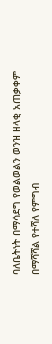ባለቤትነት በማሳደግ የወልወልን ወንዝ ዘላቂ አጠቃቀም በማሻሻል የተሻለ የምግብ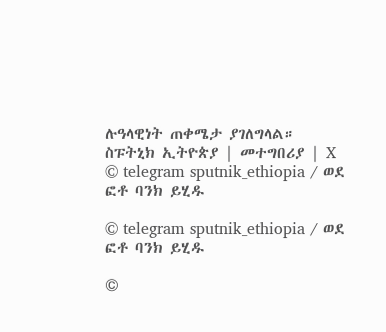ሉዓላዊነት ጠቀሜታ ያገለግላል።
ስፑትኒክ ኢትዮጵያ | መተግበሪያ | X
© telegram sputnik_ethiopia / ወደ ፎቶ ባንክ ይሂዱ

© telegram sputnik_ethiopia / ወደ ፎቶ ባንክ ይሂዱ

©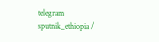telegram sputnik_ethiopia /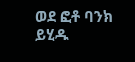ወደ ፎቶ ባንክ ይሂዱ